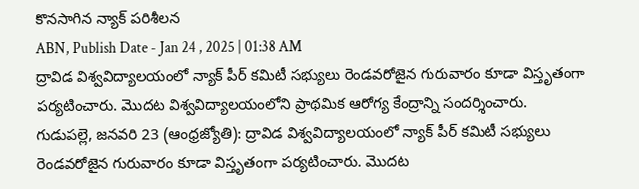కొనసాగిన న్యాక్ పరిశీలన
ABN, Publish Date - Jan 24 , 2025 | 01:38 AM
ద్రావిడ విశ్వవిద్యాలయంలో న్యాక్ పీర్ కమిటీ సభ్యులు రెండవరోజైన గురువారం కూడా విస్తృతంగా పర్యటించారు. మొదట విశ్వవిద్యాలయంలోని ప్రాథమిక ఆరోగ్య కేంద్రాన్ని సందర్శించారు.
గుడుపల్లె, జనవరి 23 (ఆంధ్రజ్యోతి): ద్రావిడ విశ్వవిద్యాలయంలో న్యాక్ పీర్ కమిటీ సభ్యులు రెండవరోజైన గురువారం కూడా విస్తృతంగా పర్యటించారు. మొదట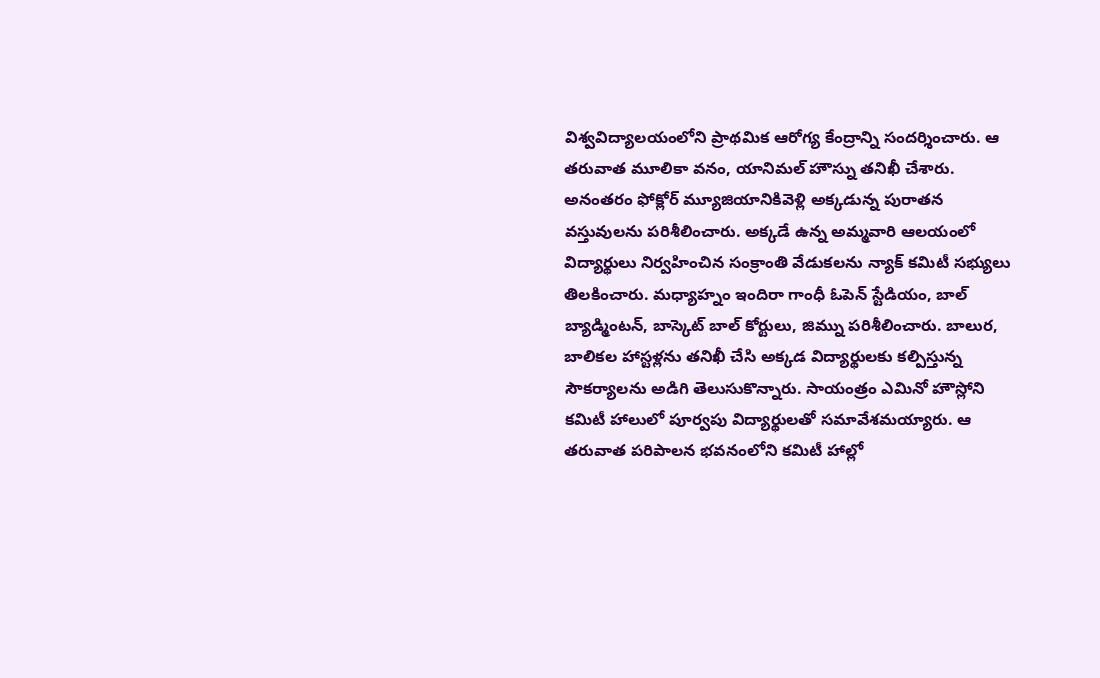విశ్వవిద్యాలయంలోని ప్రాథమిక ఆరోగ్య కేంద్రాన్ని సందర్శించారు. ఆ తరువాత మూలికా వనం, యానిమల్ హౌస్ను తనిఖీ చేశారు. అనంతరం ఫోక్లోర్ మ్యూజియానికివెళ్లి అక్కడున్న పురాతన వస్తువులను పరిశీలించారు. అక్కడే ఉన్న అమ్మవారి ఆలయంలో విద్యార్థులు నిర్వహించిన సంక్రాంతి వేడుకలను న్యాక్ కమిటీ సభ్యులు తిలకించారు. మధ్యాహ్నం ఇందిరా గాంధీ ఓపెన్ స్టేడియం, బాల్ బ్యాడ్మింటన్, బాస్కెట్ బాల్ కోర్టులు, జిమ్ను పరిశీలించారు. బాలుర, బాలికల హాస్టళ్లను తనిఖీ చేసి అక్కడ విద్యార్థులకు కల్పిస్తున్న సౌకర్యాలను అడిగి తెలుసుకొన్నారు. సాయంత్రం ఎమినో హౌస్లోని కమిటీ హాలులో పూర్వపు విద్యార్థులతో సమావేశమయ్యారు. ఆ తరువాత పరిపాలన భవనంలోని కమిటీ హాల్లో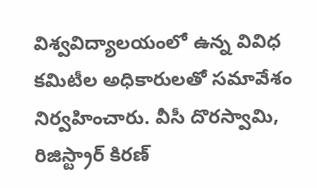విశ్వవిద్యాలయంలో ఉన్న వివిధ కమిటీల అధికారులతో సమావేశం నిర్వహించారు. వీసీ దొరస్వామి, రిజిస్ట్రార్ కిరణ్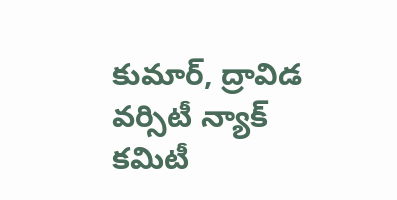కుమార్, ద్రావిడ వర్సిటీ న్యాక్ కమిటీ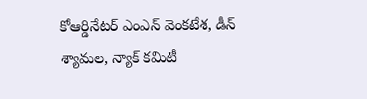కోఆర్డినేటర్ ఎంఎన్ వెంకటేశ, డీన్ శ్యామల, న్యాక్ కమిటీ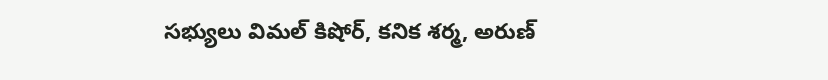సభ్యులు విమల్ కిషోర్, కనిక శర్మ, అరుణ్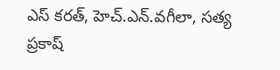ఎస్ కరత్, హెచ్.ఎన్.వగీలా, సత్య ప్రకాష్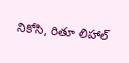నికోసి, రితూ లిహాల్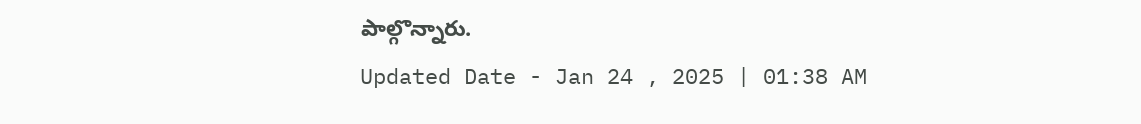పాల్గొన్నారు.
Updated Date - Jan 24 , 2025 | 01:38 AM